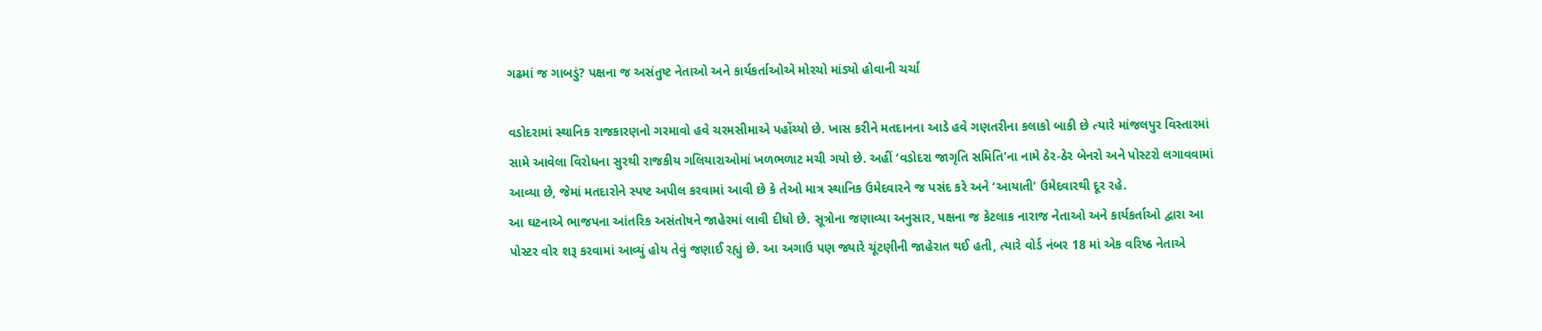ગઢમાં જ ગાબડું? પક્ષના જ અસંતુષ્ટ નેતાઓ અને કાર્યકર્તાઓએ મોરચો માંડ્યો હોવાની ચર્ચા

વડોદરામાં સ્થાનિક રાજકારણનો ગરમાવો હવે ચરમસીમાએ પહોંચ્યો છે. ખાસ કરીને મતદાનના આડે હવે ગણતરીના કલાકો બાકી છે ત્યારે માંજલપુર વિસ્તારમાં સામે આવેલા વિરોધના સુરથી રાજકીય ગલિયારાઓમાં ખળભળાટ મચી ગયો છે. અહીં ‘વડોદરા જાગૃતિ સમિતિ’ના નામે ઠેર-ઠેર બેનરો અને પોસ્ટરો લગાવવામાં આવ્યા છે, જેમાં મતદારોને સ્પષ્ટ અપીલ કરવામાં આવી છે કે તેઓ માત્ર સ્થાનિક ઉમેદવારને જ પસંદ કરે અને ‘આયાતી’ ઉમેદવારથી દૂર રહે.
આ ઘટનાએ ભાજપના આંતરિક અસંતોષને જાહેરમાં લાવી દીધો છે. સૂત્રોના જણાવ્યા અનુસાર, પક્ષના જ કેટલાક નારાજ નેતાઓ અને કાર્યકર્તાઓ દ્વારા આ પોસ્ટર વોર શરૂ કરવામાં આવ્યું હોય તેવું જણાઈ રહ્યું છે. આ અગાઉ પણ જ્યારે ચૂંટણીની જાહેરાત થઈ હતી, ત્યારે વોર્ડ નંબર 18 માં એક વરિષ્ઠ નેતાએ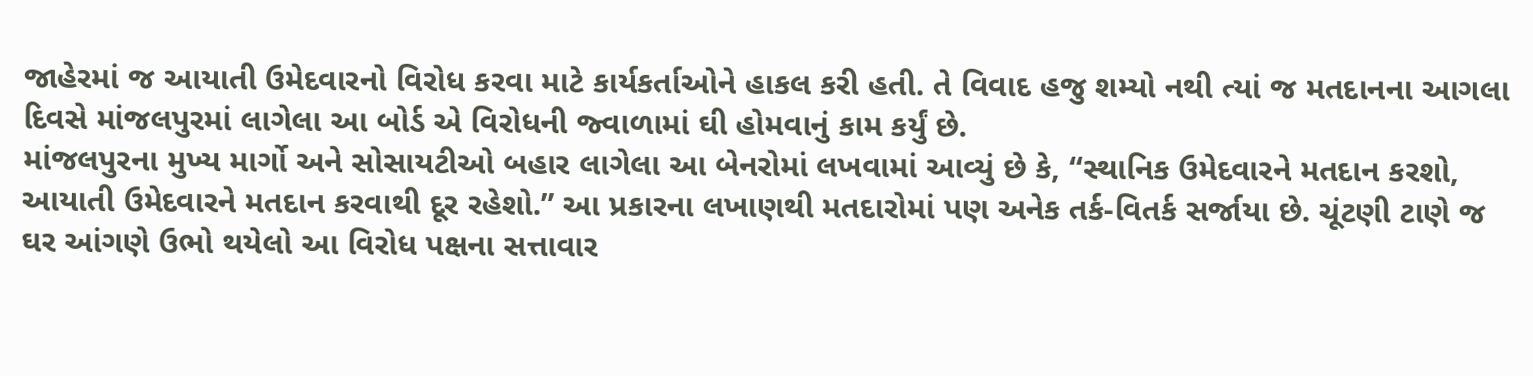જાહેરમાં જ આયાતી ઉમેદવારનો વિરોધ કરવા માટે કાર્યકર્તાઓને હાકલ કરી હતી. તે વિવાદ હજુ શમ્યો નથી ત્યાં જ મતદાનના આગલા દિવસે માંજલપુરમાં લાગેલા આ બોર્ડ એ વિરોધની જ્વાળામાં ઘી હોમવાનું કામ કર્યું છે.
માંજલપુરના મુખ્ય માર્ગો અને સોસાયટીઓ બહાર લાગેલા આ બેનરોમાં લખવામાં આવ્યું છે કે, “સ્થાનિક ઉમેદવારને મતદાન કરશો, આયાતી ઉમેદવારને મતદાન કરવાથી દૂર રહેશો.” આ પ્રકારના લખાણથી મતદારોમાં પણ અનેક તર્ક-વિતર્ક સર્જાયા છે. ચૂંટણી ટાણે જ ઘર આંગણે ઉભો થયેલો આ વિરોધ પક્ષના સત્તાવાર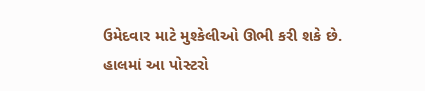ઉમેદવાર માટે મુશ્કેલીઓ ઊભી કરી શકે છે. હાલમાં આ પોસ્ટરો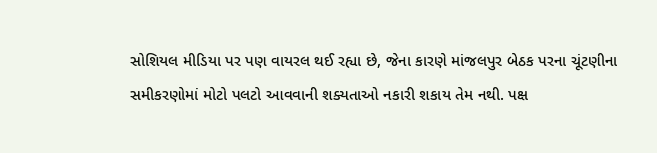સોશિયલ મીડિયા પર પણ વાયરલ થઈ રહ્યા છે, જેના કારણે માંજલપુર બેઠક પરના ચૂંટણીના સમીકરણોમાં મોટો પલટો આવવાની શક્યતાઓ નકારી શકાય તેમ નથી. પક્ષ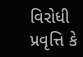વિરોધી પ્રવૃત્તિ કે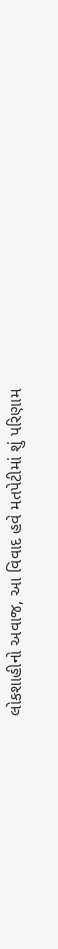લોકશાહીનો અવાજ, આ વિવાદ હવે મતપેટીમાં શું પરિણામ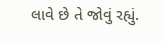લાવે છે તે જોવું રહ્યું.